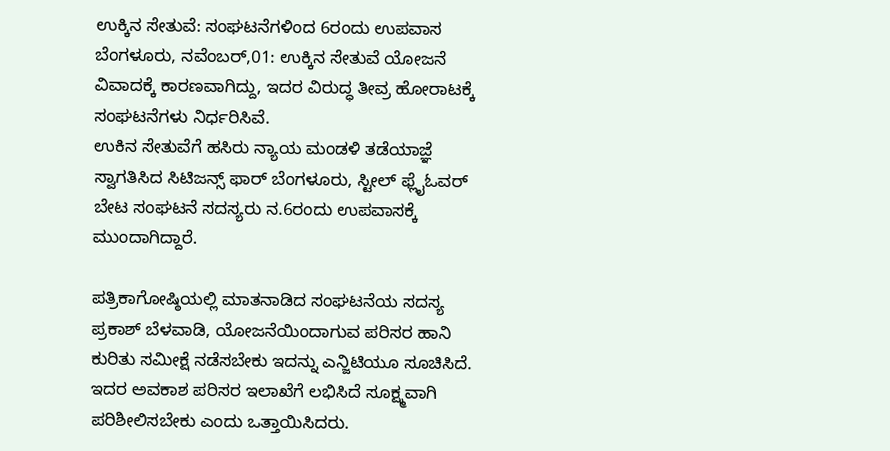ಉಕ್ಕಿನ ಸೇತುವೆ: ಸಂಘಟನೆಗಳಿಂದ 6ರಂದು ಉಪವಾಸ
ಬೆಂಗಳೂರು, ನವೆಂಬರ್,01: ಉಕ್ಕಿನ ಸೇತುವೆ ಯೋಜನೆ ವಿವಾದಕ್ಕೆ ಕಾರಣವಾಗಿದ್ದು, ಇದರ ವಿರುದ್ಧ ತೀವ್ರ ಹೋರಾಟಕ್ಕೆ ಸಂಘಟನೆಗಳು ನಿರ್ಧರಿಸಿವೆ.
ಉಕಿನ ಸೇತುವೆಗೆ ಹಸಿರು ನ್ಯಾಯ ಮಂಡಳಿ ತಡೆಯಾಜ್ಞೆ ಸ್ವಾಗತಿಸಿದ ಸಿಟಿಜನ್ಸ್ ಫಾರ್ ಬೆಂಗಳೂರು, ಸ್ಟೀಲ್ ಫ್ಲೈಓವರ್ ಬೇಟ ಸಂಘಟನೆ ಸದಸ್ಯರು ನ.6ರಂದು ಉಪವಾಸಕ್ಕೆ ಮುಂದಾಗಿದ್ದಾರೆ.

ಪತ್ರಿಕಾಗೋಷ್ಠಿಯಲ್ಲಿ ಮಾತನಾಡಿದ ಸಂಘಟನೆಯ ಸದಸ್ಯ ಪ್ರಕಾಶ್ ಬೆಳವಾಡಿ, ಯೋಜನೆಯಿಂದಾಗುವ ಪರಿಸರ ಹಾನಿ ಕುರಿತು ಸಮೀಕ್ಷೆ ನಡೆಸಬೇಕು ಇದನ್ನು ಎನ್ಜಿಟಿಯೂ ಸೂಚಿಸಿದೆ. ಇದರ ಅವಕಾಶ ಪರಿಸರ ಇಲಾಖೆಗೆ ಲಭಿಸಿದೆ ಸೂಕ್ಷ್ಮವಾಗಿ ಪರಿಶೀಲಿಸಬೇಕು ಎಂದು ಒತ್ತಾಯಿಸಿದರು.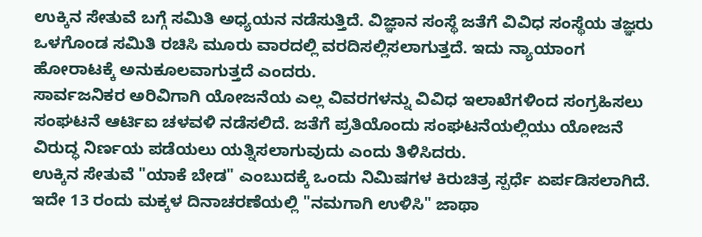ಉಕ್ಕಿನ ಸೇತುವೆ ಬಗ್ಗೆ ಸಮಿತಿ ಅಧ್ಯಯನ ನಡೆಸುತ್ತಿದೆ. ವಿಜ್ಞಾನ ಸಂಸ್ಥೆ ಜತೆಗೆ ವಿವಿಧ ಸಂಸ್ಥೆಯ ತಜ್ಞರು ಒಳಗೊಂಡ ಸಮಿತಿ ರಚಿಸಿ ಮೂರು ವಾರದಲ್ಲಿ ವರದಿಸಲ್ಲಿಸಲಾಗುತ್ತದೆ. ಇದು ನ್ಯಾಯಾಂಗ ಹೋರಾಟಕ್ಕೆ ಅನುಕೂಲವಾಗುತ್ತದೆ ಎಂದರು.
ಸಾರ್ವಜನಿಕರ ಅರಿವಿಗಾಗಿ ಯೋಜನೆಯ ಎಲ್ಲ ವಿವರಗಳನ್ನು ವಿವಿಧ ಇಲಾಖೆಗಳಿಂದ ಸಂಗ್ರಹಿಸಲು ಸಂಘಟನೆ ಆರ್ಟಿಐ ಚಳವಳಿ ನಡೆಸಲಿದೆ. ಜತೆಗೆ ಪ್ರತಿಯೊಂದು ಸಂಘಟನೆಯಲ್ಲಿಯು ಯೋಜನೆ ವಿರುದ್ಧ ನಿರ್ಣಯ ಪಡೆಯಲು ಯತ್ನಿಸಲಾಗುವುದು ಎಂದು ತಿಳಿಸಿದರು.
ಉಕ್ಕಿನ ಸೇತುವೆ "ಯಾಕೆ ಬೇಡ" ಎಂಬುದಕ್ಕೆ ಒಂದು ನಿಮಿಷಗಳ ಕಿರುಚಿತ್ರ ಸ್ಪರ್ಧೆ ಏರ್ಪಡಿಸಲಾಗಿದೆ. ಇದೇ 13 ರಂದು ಮಕ್ಕಳ ದಿನಾಚರಣೆಯಲ್ಲಿ "ನಮಗಾಗಿ ಉಳಿಸಿ" ಜಾಥಾ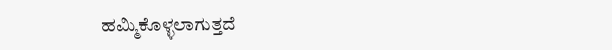ಹಮ್ಮಿಕೊಳ್ಳಲಾಗುತ್ತದೆ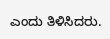ಎಂದು ತಿಳಿಸಿದರು.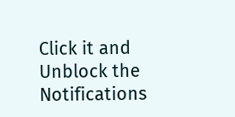Click it and Unblock the Notifications